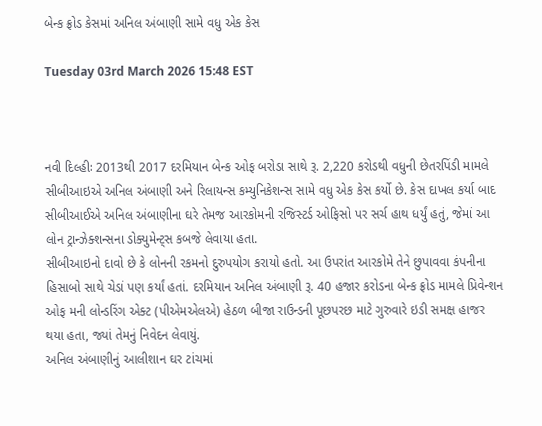બેન્ક ફ્રોડ કેસમાં અનિલ અંબાણી સામે વધુ એક કેસ

Tuesday 03rd March 2026 15:48 EST



નવી દિલ્હીઃ 2013થી 2017 દરમિયાન બેન્ક ઓફ બરોડા સાથે રૂ. 2,220 કરોડથી વધુની છેતરપિંડી મામલે સીબીઆઇએ અનિલ અંબાણી અને રિલાયન્સ કમ્યુનિકેશન્સ સામે વધુ એક કેસ કર્યો છે. કેસ દાખલ કર્યા બાદ સીબીઆઈએ અનિલ અંબાણીના ઘરે તેમજ આરકોમની રજિસ્ટર્ડ ઓફિસો પર સર્ચ હાથ ધર્યું હતું, જેમાં આ લોન ટ્રાન્ઝેક્શન્સના ડોક્યુમેન્ટ્સ કબજે લેવાયા હતા.
સીબીઆઇનો દાવો છે કે લોનની રકમનો દુરુપયોગ કરાયો હતો. આ ઉપરાંત આરકોમે તેને છુપાવવા કંપનીના હિસાબો સાથે ચેડાં પણ કર્યાં હતાં. દરમિયાન અનિલ અંબાણી રૂ. 40 હજાર કરોડના બેન્ક ફ્રોડ મામલે પ્રિવેન્શન ઓફ મની લોન્ડરિંગ એક્ટ (પીએમએલએ) હેઠળ બીજા રાઉન્ડની પૂછપરછ માટે ગુરુવારે ઇડી સમક્ષ હાજર થયા હતા, જ્યાં તેમનું નિવેદન લેવાયું.
અનિલ અંબાણીનું આલીશાન ઘર ટાંચમાં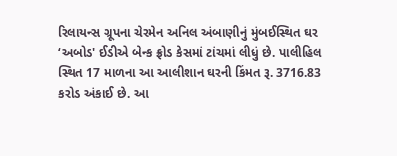રિલાયન્સ ગ્રૂપના ચેરમેન અનિલ અંબાણીનું મુંબઈસ્થિત ઘર ‘અબોડ' ઈડીએ બેન્ક ફ્રોડ કેસમાં ટાંચમાં લીધું છે. પાલીહિલ સ્થિત 17 માળના આ આલીશાન ઘરની કિંમત રૂ. 3716.83 કરોડ અંકાઈ છે. આ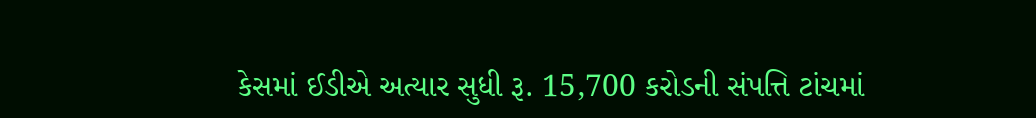કેસમાં ઈડીએ અત્યાર સુધી રૂ. 15,700 કરોડની સંપત્તિ ટાંચમાં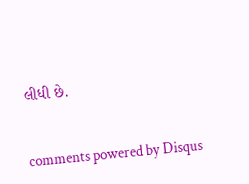લીધી છે.


comments powered by Disqus